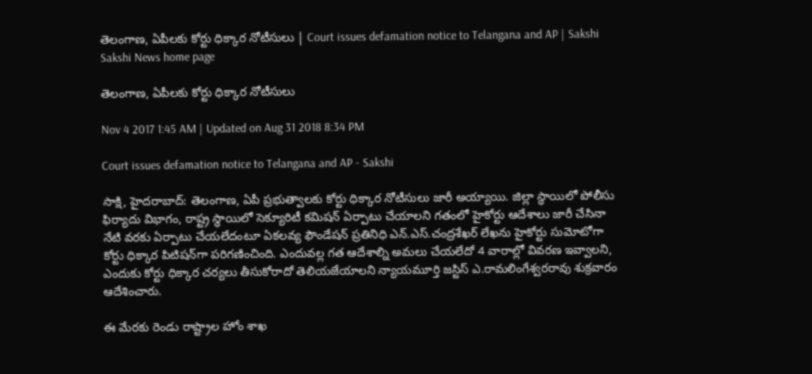తెలంగాణ, ఏపీలకు కోర్టు ధిక్కార నోటీసులు | Court issues defamation notice to Telangana and AP | Sakshi
Sakshi News home page

తెలంగాణ, ఏపీలకు కోర్టు ధిక్కార నోటీసులు

Nov 4 2017 1:45 AM | Updated on Aug 31 2018 8:34 PM

Court issues defamation notice to Telangana and AP - Sakshi

సాక్షి, హైదరాబాద్‌: తెలంగాణ, ఏపీ ప్రభుత్వాలకు కోర్టు ధిక్కార నోటీసులు జారీ అయ్యాయి. జిల్లా స్థాయిలో పోలీసు ఫిర్యాదు విభాగం, రాష్ట్ర స్థాయిలో సెక్యూరిటీ కమిషన్‌ ఏర్పాటు చేయాలని గతంలో హైకోర్టు ఆదేశాలు జారీ చేసినా నేటి వరకు ఏర్పాటు చేయలేదంటూ ఏకలవ్య ఫౌండేషన్‌ ప్రతినిధి ఎన్‌.ఎస్‌.చంద్రశేఖర్‌ లేఖను హైకోర్టు సుమోటోగా కోర్టు ధిక్కార పిటిషన్‌గా పరిగణించింది. ఎందువల్ల గత ఆదేశాల్ని అమలు చేయలేదో 4 వారాల్లో వివరణ ఇవ్వాలని, ఎందుకు కోర్టు ధిక్కార చర్యలు తీసుకోరాదో తెలియజేయాలని న్యాయమూర్తి జస్టిస్‌ ఎ.రామలింగేశ్వరరావు శుక్రవారం ఆదేశించారు.

ఈ మేరకు రెండు రాష్ట్రాల హోం శాఖ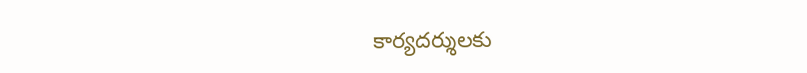కార్యదర్శులకు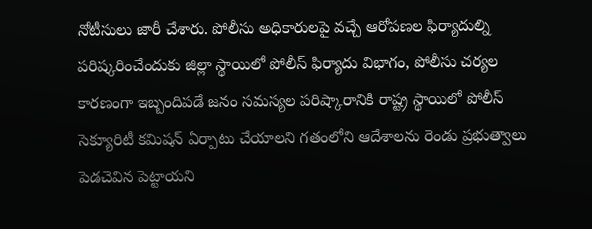నోటీసులు జారీ చేశారు. పోలీసు అధికారులపై వచ్చే ఆరోపణల ఫిర్యాదుల్ని పరిష్కరించేందుకు జిల్లా స్థాయిలో పోలీస్‌ ఫిర్యాదు విభాగం, పోలీసు చర్యల కారణంగా ఇబ్బందిపడే జనం సమస్యల పరిష్కారానికి రాష్ట్ర స్థాయిలో పోలీస్‌ సెక్యూరిటీ కమిషన్‌ ఏర్పాటు చేయాలని గతంలోని ఆదేశాలను రెండు ప్రభుత్వాలు పెడచెవిన పెట్టాయని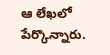ఆ లేఖలో పేర్కొన్నారు.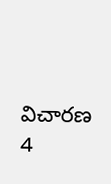విచారణ 4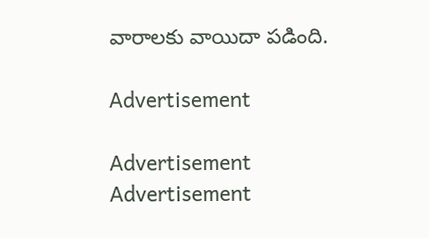వారాలకు వాయిదా పడింది.

Advertisement

Advertisement
Advertisement